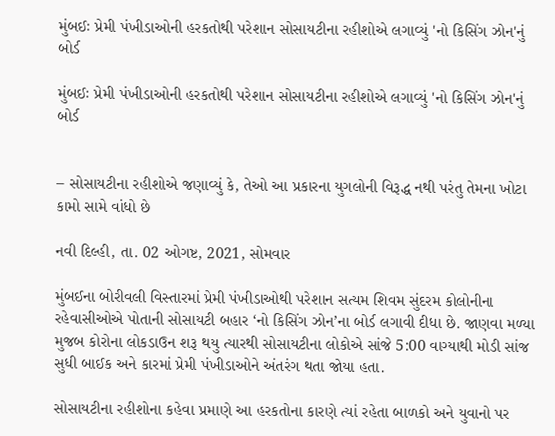મુંબઈઃ પ્રેમી પંખીડાઓની હરકતોથી પરેશાન સોસાયટીના રહીશોએ લગાવ્યું 'નો કિસિંગ ઝોન'નું બોર્ડ

મુંબઈઃ પ્રેમી પંખીડાઓની હરકતોથી પરેશાન સોસાયટીના રહીશોએ લગાવ્યું 'નો કિસિંગ ઝોન'નું બોર્ડ


– સોસાયટીના રહીશોએ જણાવ્યું કે, તેઓ આ પ્રકારના યુગલોની વિરૂદ્ધ નથી પરંતુ તેમના ખોટા કામો સામે વાંધો છે

નવી દિલ્હી, તા. 02 ઓગષ્ટ, 2021, સોમવાર

મુંબઈના બોરીવલી વિસ્તારમાં પ્રેમી પંખીડાઓથી પરેશાન સત્યમ શિવમ સુંદરમ કોલોનીના રહેવાસીઓએ પોતાની સોસાયટી બહાર ‘નો કિસિંગ ઝોન’ના બોર્ડ લગાવી દીધા છે. જાણવા મળ્યા મુજબ કોરોના લોકડાઉન શરૂ થયુ ત્યારથી સોસાયટીના લોકોએ સાંજે 5:00 વાગ્યાથી મોડી સાંજ સુધી બાઈક અને કારમાં પ્રેમી પંખીડાઓને અંતરંગ થતા જોયા હતા.

સોસાયટીના રહીશોના કહેવા પ્રમાણે આ હરકતોના કારણે ત્યાં રહેતા બાળકો અને યુવાનો પર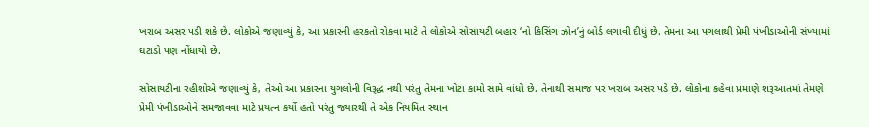ખરાબ અસર પડી શકે છે. લોકોએ જણાવ્યું કે, આ પ્રકારની હરકતો રોકવા માટે તે લોકોએ સોસાયટી બહાર ‘નો કિસિંગ ઝોન’નું બોર્ડ લગાવી દીધું છે. તેમના આ પગલાથી પ્રેમી પંખીડાઓની સંખ્યામાં ઘટાડો પણ નોંધાયો છે.

સોસાયટીના રહીશોએ જણાવ્યું કે, તેઓ આ પ્રકારના યુગલોની વિરૂદ્ધ નથી પરંતુ તેમના ખોટા કામો સામે વાંધો છે. તેનાથી સમાજ પર ખરાબ અસર પડે છે. લોકોના કહેવા પ્રમાણે શરૂઆતમાં તેમણે પ્રેમી પંખીડાઓને સમજાવવા માટે પ્રયત્ન કર્યો હતો પરંતુ જ્યારથી તે એક નિયમિત સ્થાન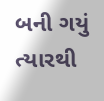બની ગયું ત્યારથી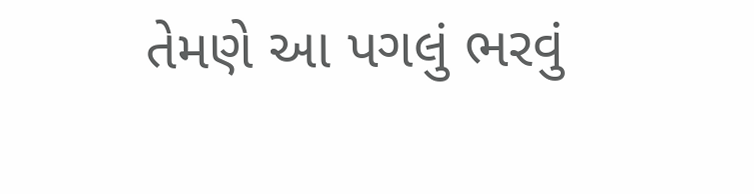તેમણે આ પગલું ભરવું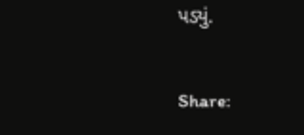પડ્યું.

Share: